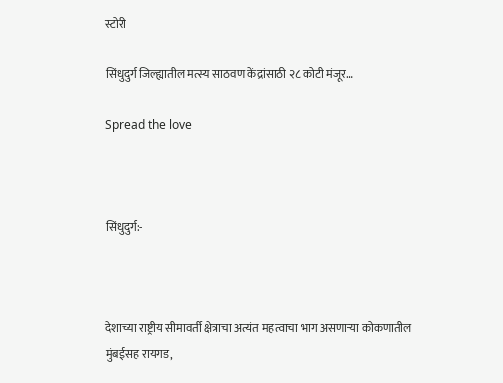स्टोरी

सिंधुदुर्ग जिल्ह्यातील मत्स्य साठवण केंद्रांसाठी २८ कोटी मंजूर…

Spread the love



सिंधुदुर्ग:-



देशाच्या राष्ट्रीय सीमावर्ती क्षेत्राचा अत्यंत महत्वाचा भाग असणाऱ्या कोकणातील मुंबईसह रायगड,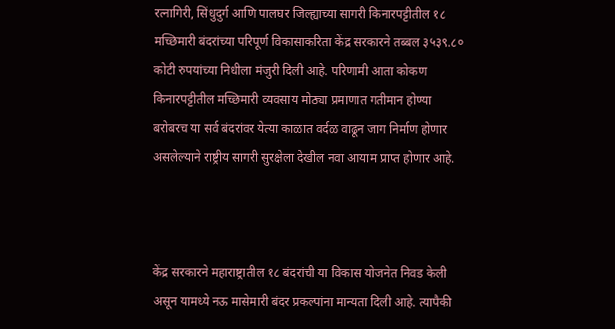रत्नागिरी, सिंधुदुर्ग आणि पालघर जिल्ह्याच्या सागरी किनारपट्टीतील १८ मच्छिमारी बंदरांच्या परिपूर्ण विकासाकरिता केंद्र सरकारने तब्बल ३५३९.८० कोटी रुपयांच्या निधीला मंजुरी दिली आहे. परिणामी आता कोकण किनारपट्टीतील मच्छिमारी व्यवसाय मोठ्या प्रमाणात गतीमान होण्या बरोबरच या सर्व बंदरांवर येत्या काळात वर्दळ वाढून जाग निर्माण होणार असलेल्याने राष्ट्रीय सागरी सुरक्षेला देखील नवा आयाम प्राप्त होणार आहे.



केंद्र सरकारने महाराष्ट्रातील १८ बंदरांची या विकास योजनेत निवड केली असून यामध्ये नऊ मासेमारी बंदर प्रकल्पांना मान्यता दिली आहे. त्यापैकी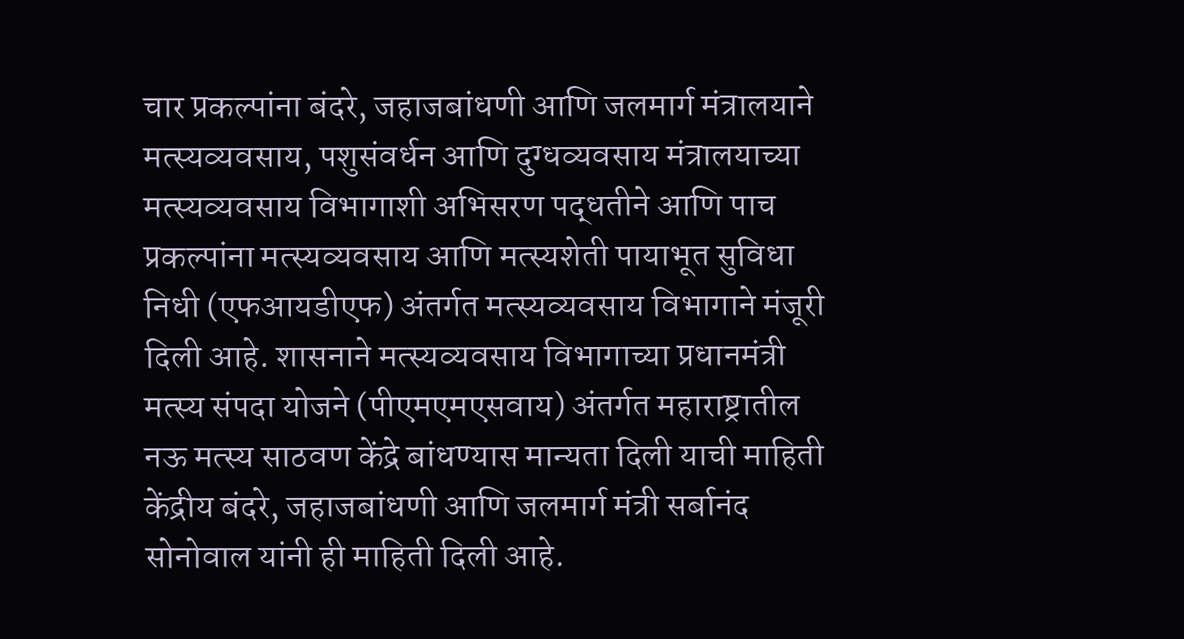चार प्रकल्पांना बंदरे, जहाजबांधणी आणि जलमार्ग मंत्रालयाने मत्स्यव्यवसाय, पशुसंवर्धन आणि दुग्धव्यवसाय मंत्रालयाच्या मत्स्यव्यवसाय विभागाशी अभिसरण पद्धतीने आणि पाच प्रकल्पांना मत्स्यव्यवसाय आणि मत्स्यशेती पायाभूत सुविधा निधी (एफआयडीएफ) अंतर्गत मत्स्यव्यवसाय विभागाने मंजूरी दिली आहे. शासनाने मत्स्यव्यवसाय विभागाच्या प्रधानमंत्री मत्स्य संपदा योजने (पीएमएमएसवाय) अंतर्गत महाराष्ट्रातील नऊ मत्स्य साठवण केंद्रे बांधण्यास मान्यता दिली याची माहिती केंद्रीय बंदरे, जहाजबांधणी आणि जलमार्ग मंत्री सर्बानंद सोनोवाल यांनी ही माहिती दिली आहे.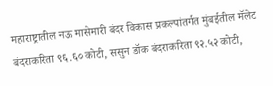महाराष्ट्रातील नऊ मासेमारी बंदर विकास प्रकल्पांतर्गत मुंबईतील मॅलेट बंदराकरिता ९६.६० कोटी, ससुन डॉक बंदराकरिता ९२.५२ कोटी,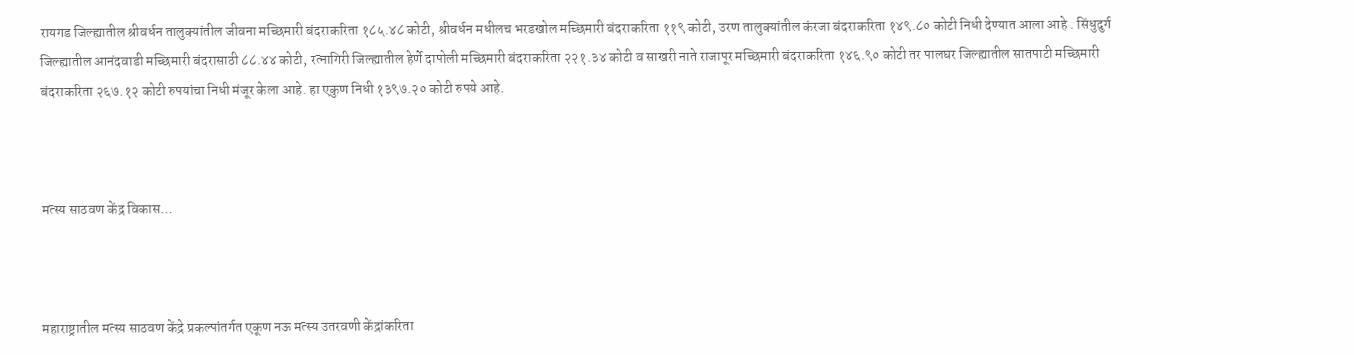रायगड जिल्ह्यातील श्रीवर्धन तालुक्यांतील जीवना मच्छिमारी बंदराकरिता १८५.४८ कोटी, श्रीवर्धन मधीलच भरडखोल मच्छिमारी बंदराकरिता ११९ कोटी, उरण तालुक्यांतील कंरजा बंदराकरिता १४९.८० कोटी निधी देण्यात आला आहे . सिंधुदुर्ग जिल्ह्यातील आनंदवाडी मच्छिमारी बंदरासाठी ८८.४४ कोटी, रत्नागिरी जिल्ह्यातील हेर्णे दापोली मच्छिमारी बंदराकरिता २२१.३४ कोटी व साखरी नाते राजापूर मच्छिमारी बंदराकरिता १४६.९० कोटी तर पालघर जिल्ह्यातील सातपाटी मच्छिमारी बंदराकरिता २६७.१२ कोटी रुपयांचा निधी मंजूर केला आहे. हा एकुण निधी १३९७.२० कोटी रुपये आहे.



मत्स्य साठवण केंद्र विकास…



महाराष्ट्रातील मत्स्य साठवण केंद्रे प्रकल्पांतर्गत एकूण नऊ मत्स्य उतरवणी केंद्रांकरिता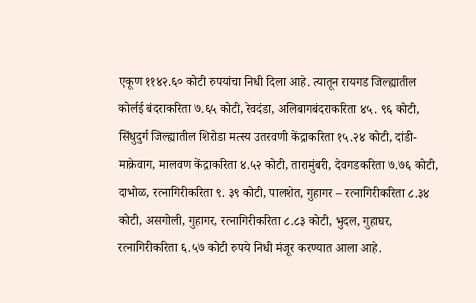एकूण ११४२.६० कोटी रुपयांचा निधी दिला आहे. त्यातून रायगड जिल्ह्यातील कोर्लई बंदराकरिता ७.६५ कोटी, रेवदंडा, अलिबागबंदराकरिता ४५. ९६ कोटी, सिंधुदुर्ग जिल्ह्यातील शिरोडा मत्स्य उतरवणी केंद्राकरिता १५.२४ कोटी, दांडी-माक्रेवाग, मालवण केंद्राकरिता ४.५२ कोटी, तारामुंबरी, देवगडकरिता ७.७६ कोटी, दाभोळ, रत्नागिरीकरिता ९. ३९ कोटी, पालशेत, गुहागर – रत्नागिरीकरिता ८.३४ कोटी, असगोली, गुहागर, रत्नागिरीकरिता ८.८३ कोटी, भुदल, गुहाघर, रत्नागिरीकरिता ६.५७ कोटी रुपये निधी मंजूर करण्यात आला आहे.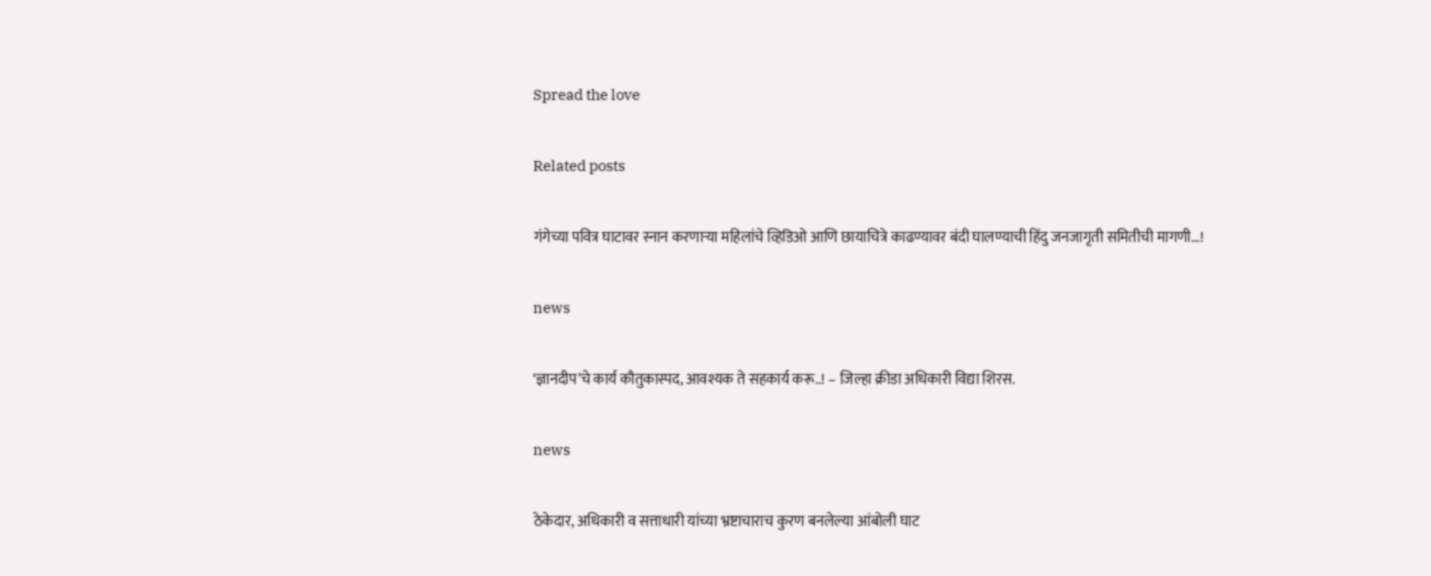Spread the love

Related posts

गंगेच्या पवित्र घाटावर स्नान करणार्‍या महिलांचे व्हिडिओ आणि छायाचित्रे काढण्यावर बंदी घालण्याची हिंदु जनजागृती समितीची मागणी…!

news

‘ज्ञानदीप’चे कार्य कौतुकास्पद, आवश्यक ते सहकार्य करू..! – जिल्हा क्रीडा अधिकारी विद्या शिरस.

news

ठेकेदार, अधिकारी व सत्ताधारी यांच्या भ्रष्टाचाराच कुरण बनलेल्या आंबोली घाट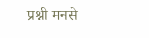प्रश्नी मनसे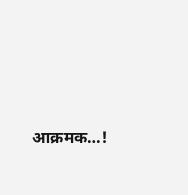आक्रमक…!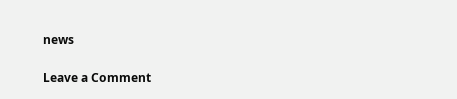news

Leave a Comment